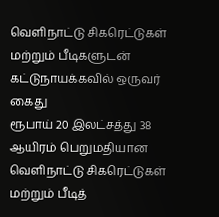வெளிநாட்டு சிகரெட்டுகள் மற்றும் பீடிகளுடன் கட்டுநாயக்கவில் ஒருவர் கைது
ரூபாய் 20 இலட்சத்து 38 ஆயிரம் பெறுமதியான வெளிநாட்டு சிகரெட்டுகள் மற்றும் பீடித்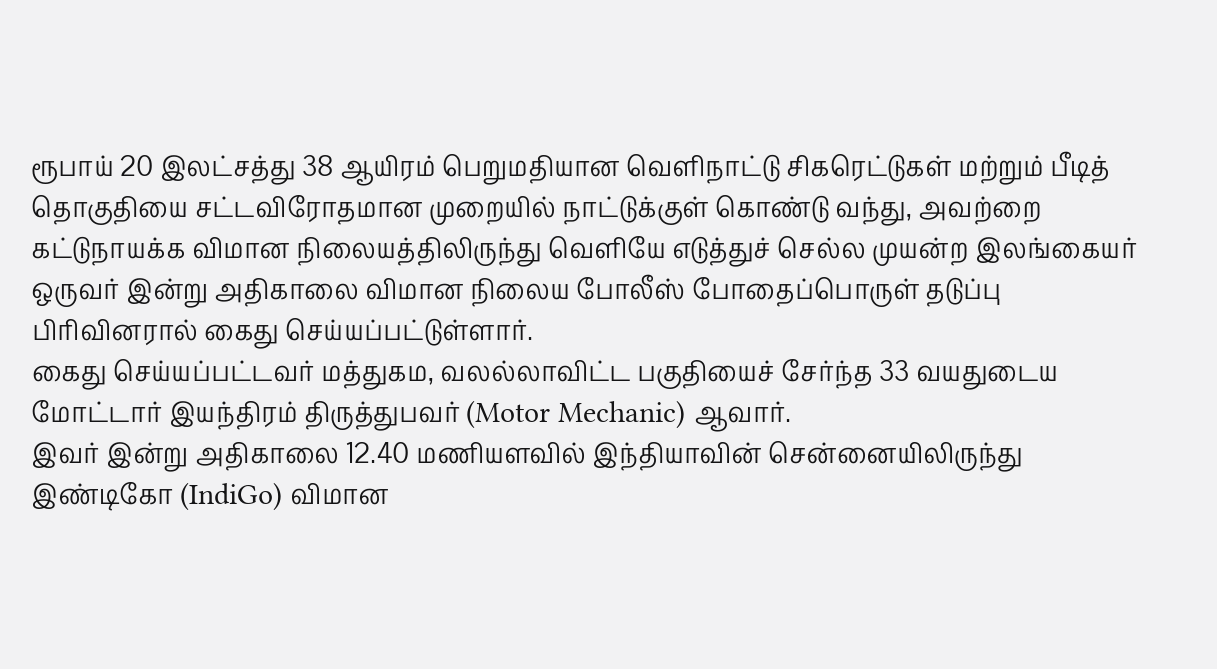ரூபாய் 20 இலட்சத்து 38 ஆயிரம் பெறுமதியான வெளிநாட்டு சிகரெட்டுகள் மற்றும் பீடித் தொகுதியை சட்டவிரோதமான முறையில் நாட்டுக்குள் கொண்டு வந்து, அவற்றை கட்டுநாயக்க விமான நிலையத்திலிருந்து வெளியே எடுத்துச் செல்ல முயன்ற இலங்கையர் ஒருவர் இன்று அதிகாலை விமான நிலைய போலீஸ் போதைப்பொருள் தடுப்பு பிரிவினரால் கைது செய்யப்பட்டுள்ளார்.
கைது செய்யப்பட்டவர் மத்துகம, வலல்லாவிட்ட பகுதியைச் சேர்ந்த 33 வயதுடைய மோட்டார் இயந்திரம் திருத்துபவர் (Motor Mechanic) ஆவார்.
இவர் இன்று அதிகாலை 12.40 மணியளவில் இந்தியாவின் சென்னையிலிருந்து இண்டிகோ (IndiGo) விமான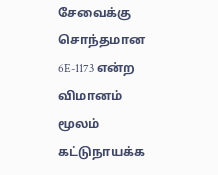சேவைக்கு சொந்தமான 6E-1173 என்ற விமானம் மூலம் கட்டுநாயக்க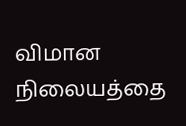விமான நிலையத்தை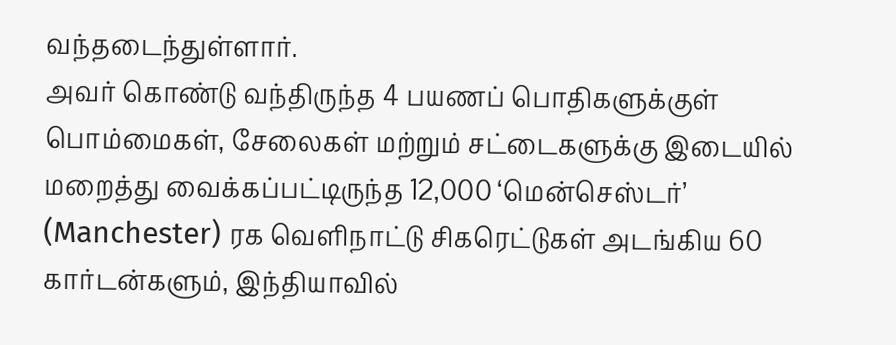வந்தடைந்துள்ளார்.
அவர் கொண்டு வந்திருந்த 4 பயணப் பொதிகளுக்குள் பொம்மைகள், சேலைகள் மற்றும் சட்டைகளுக்கு இடையில் மறைத்து வைக்கப்பட்டிருந்த 12,000 ‘மென்செஸ்டர்’ (Manchester) ரக வெளிநாட்டு சிகரெட்டுகள் அடங்கிய 60 கார்டன்களும், இந்தியாவில்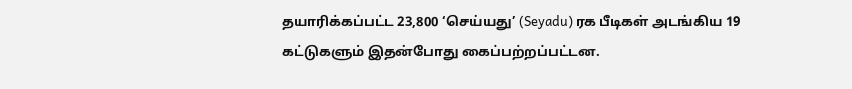தயாரிக்கப்பட்ட 23,800 ‘செய்யது’ (Seyadu) ரக பீடிகள் அடங்கிய 19 கட்டுகளும் இதன்போது கைப்பற்றப்பட்டன.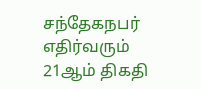சந்தேகநபர் எதிர்வரும் 21ஆம் திகதி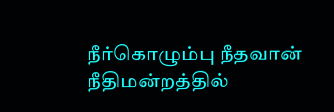நீர்கொழும்பு நீதவான் நீதிமன்றத்தில்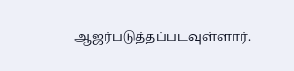ஆஜர்படுத்தப்படவுள்ளார்.